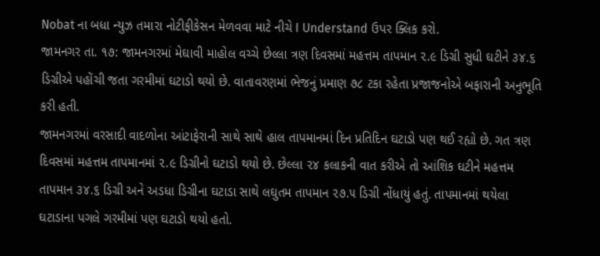Nobat ના બધા ન્યુઝ તમારા નોટીફીકેસન મેળવવા માટે નીચે I Understand ઉપર ક્લિક કરો.
જામનગર તા. ૧૭: જામનગરમાં મેઘાવી માહોલ વચ્ચે છેલ્લા ત્રણ દિવસમાં મહત્તમ તાપમાન ૨.૯ ડિગ્રી સુધી ઘટીને ૩૪.૬ ડિગ્રીએ પહોંચી જતા ગરમીમાં ઘટાડો થયો છે. વાતાવરણમાં ભેજનું પ્રમાણ ૭૮ ટકા રહેતા પ્રજાજનોએ બફારાની અનુભૂતિ કરી હતી.
જામનગરમાં વરસાદી વાદળોના આંટાફેરાની સાથે સાથે હાલ તાપમાનમાં દિન પ્રતિદિન ઘટાડો પણ થઈ રહ્યો છે. ગત ત્રણ દિવસમાં મહત્તમ તાપમાનમાં ૨.૯ ડિગ્રીનો ઘટાડો થયો છે. છેલ્લા ૨૪ કલાકની વાત કરીએ તો આંશિક ઘટીને મહત્તમ તાપમાન ૩૪.૬ ડિગ્રી અને અડધા ડિગ્રીના ઘટાડા સાથે લઘુતમ તાપમાન ૨૭.૫ ડિગ્રી નોંધાયું હતું. તાપમાનમાં થયેલા ઘટાડાના પગલે ગરમીમાં પણ ઘટાડો થયો હતો.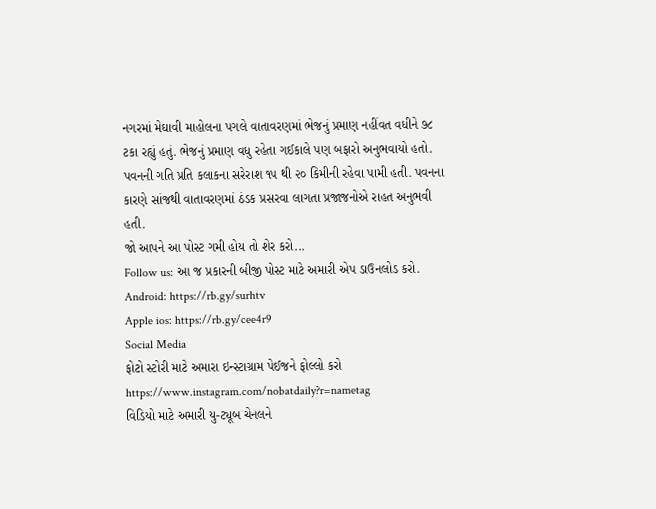નગરમાં મેઘાવી માહોલના પગલે વાતાવરણમાં ભેજનું પ્રમાણ નહીંવત વધીને ૭૮ ટકા રહ્યું હતું. ભેજનું પ્રમાણ વધુ રહેતા ગઈકાલે પણ બફારો અનુભવાયો હતો. પવનની ગતિ પ્રતિ કલાકના સરેરાશ ૧૫ થી ૨૦ કિમીની રહેવા પામી હતી. પવનના કારણે સાંજથી વાતાવરણમાં ઠંડક પ્રસરવા લાગતા પ્રજાજનોએ રાહત અનુભવી હતી.
જો આપને આ પોસ્ટ ગમી હોય તો શેર કરો...
Follow us: આ જ પ્રકારની બીજી પોસ્ટ માટે અમારી એપ ડાઉનલોડ કરો.
Android: https://rb.gy/surhtv
Apple ios: https://rb.gy/cee4r9
Social Media
ફોટો સ્ટોરી માટે અમારા ઇન્સ્ટાગ્રામ પેઈજને ફોલ્લો કરો
https://www.instagram.com/nobatdaily?r=nametag
વિડિયો માટે અમારી યુ-ટ્યૂબ ચેનલને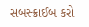સબસ્ક્રાઈબ કરો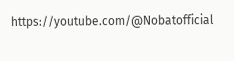https://youtube.com/@Nobatofficial